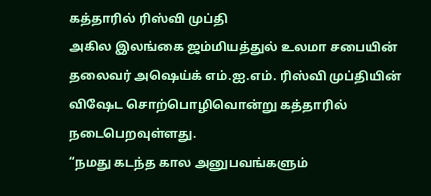கத்தாரில் ரிஸ்வி முப்தி
அகில இலங்கை ஜம்மியத்துல் உலமா சபையின் தலைவர் அஷெய்க் எம்.ஐ.எம். ரிஸ்வி முப்தியின் விஷேட சொற்பொழிவொன்று கத்தாரில் நடைபெறவுள்ளது.
“நமது கடந்த கால அனுபவங்களும்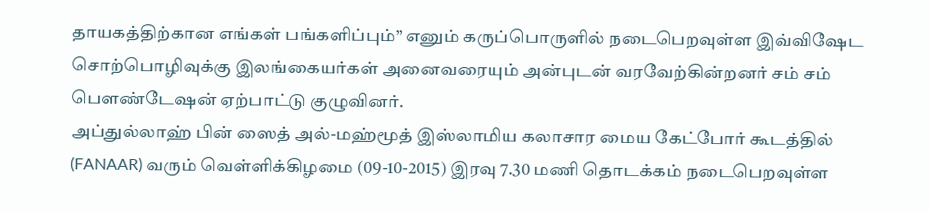தாயகத்திற்கான எங்கள் பங்களிப்பும்” எனும் கருப்பொருளில் நடைபெறவுள்ள இவ்விஷேட சொற்பொழிவுக்கு இலங்கையர்கள் அனைவரையும் அன்புடன் வரவேற்கின்றனர் சம் சம் பெளண்டேஷன் ஏற்பாட்டு குழுவினர்.
அப்துல்லாஹ் பின் ஸைத் அல்-மஹ்மூத் இஸ்லாமிய கலாசார மைய கேட்போர் கூடத்தில் (FANAAR) வரும் வெள்ளிக்கிழமை (09-10-2015) இரவு 7.30 மணி தொடக்கம் நடைபெறவுள்ள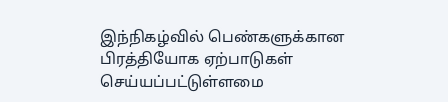இந்நிகழ்வில் பெண்களுக்கான பிரத்தியோக ஏற்பாடுகள் செய்யப்பட்டுள்ளமை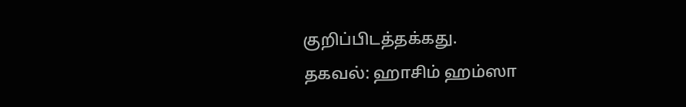குறிப்பிடத்தக்கது.
தகவல்: ஹாசிம் ஹம்ஸா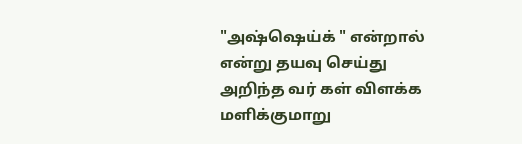"அஷ்ஷெய்க் " என்றால் என்று தயவு செய்து அறிந்த வர் கள் விளக்க மளிக்குமாறு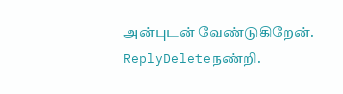அன்புடன் வேண்டுகிறேன்.
ReplyDeleteநண்றி.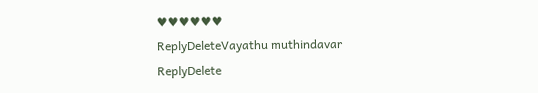♥♥♥♥♥♥
ReplyDeleteVayathu muthindavar
ReplyDelete